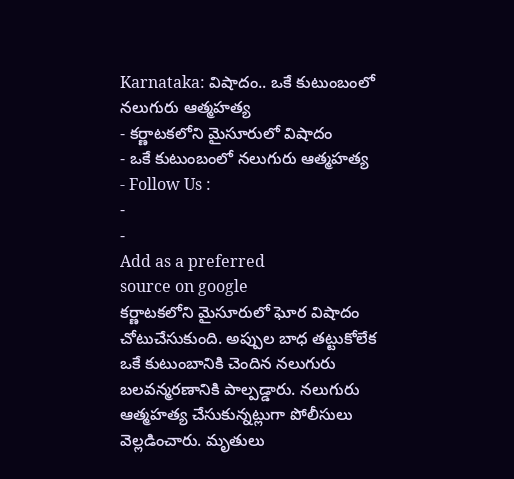Karnataka: విషాదం.. ఒకే కుటుంబంలో నలుగురు ఆత్మహత్య
- కర్ణాటకలోని మైసూరులో విషాదం
- ఒకే కుటుంబంలో నలుగురు ఆత్మహత్య
- Follow Us :
-
-
Add as a preferred
source on google
కర్ణాటకలోని మైసూరులో ఘోర విషాదం చోటుచేసుకుంది. అప్పుల బాధ తట్టుకోలేక ఒకే కుటుంబానికి చెందిన నలుగురు బలవన్మరణానికి పాల్పడ్డారు. నలుగురు ఆత్మహత్య చేసుకున్నట్లుగా పోలీసులు వెల్లడించారు. మృతులు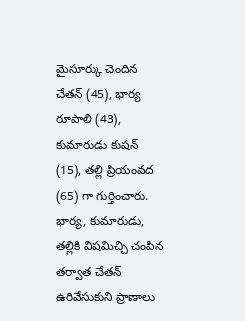మైసూర్కు చెందిన చేతన్ (45), భార్య రూపాలి (43), కుమారుడు కుషన్ (15), తల్లి ప్రియంవద (65) గా గుర్తించారు. భార్య, కుమారుడు, తల్లికి విషమిచ్చి చంపిన తర్వాత చేతన్ ఉరివేసుకుని ప్రాణాలు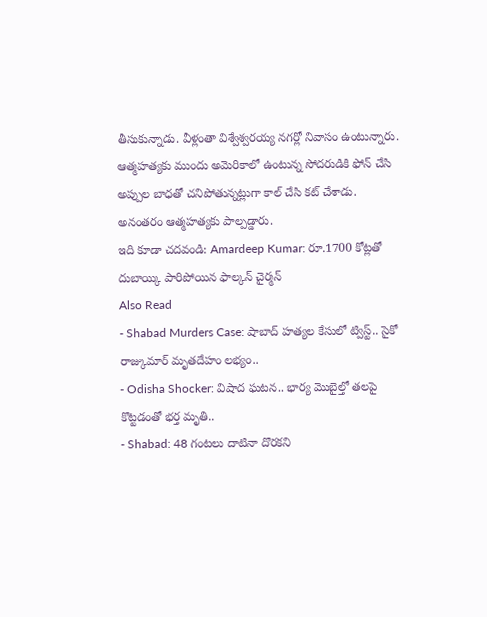తీసుకున్నాడు. వీళ్లంతా విశ్వేశ్వరయ్య నగర్లో నివాసం ఉంటున్నారు. ఆత్మహత్యకు ముందు అమెరికాలో ఉంటున్న సోదరుడికి ఫోన్ చేసి అప్పుల బాధతో చనిపోతున్నట్లుగా కాల్ చేసి కట్ చేశాడు. అనంతరం ఆత్మహత్యకు పాల్పడ్డారు.
ఇది కూడా చదవండి: Amardeep Kumar: రూ.1700 కోట్లతో దుబాయ్కి పారిపోయిన ఫాల్కన్ చైర్మన్
Also Read
- Shabad Murders Case: షాబాద్ హత్యల కేసులో ట్విస్ట్.. సైకో రాజ్కుమార్ మృతదేహం లభ్యం..
- Odisha Shocker: విషాద ఘటన.. భార్య మొబైల్తో తలపై కొట్టడంతో భర్త మృతి..
- Shabad: 48 గంటలు దాటినా దొరకని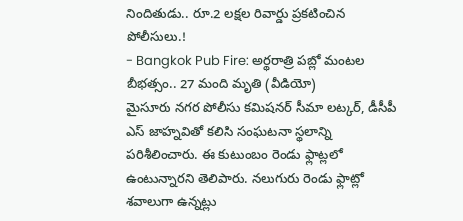నిందితుడు.. రూ.2 లక్షల రివార్డు ప్రకటించిన పోలీసులు.!
- Bangkok Pub Fire: అర్థరాత్రి పబ్లో మంటల బీభత్సం.. 27 మంది మృతి (వీడియో)
మైసూరు నగర పోలీసు కమిషనర్ సీమా లట్కర్, డీసీపీ ఎస్ జాహ్నవితో కలిసి సంఘటనా స్థలాన్ని పరిశీలించారు. ఈ కుటుంబం రెండు ఫ్లాట్లలో ఉంటున్నారని తెలిపారు. నలుగురు రెండు ఫ్లాట్లో శవాలుగా ఉన్నట్లు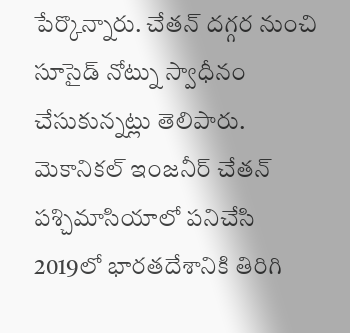పేర్కొన్నారు. చేతన్ దగ్గర నుంచి సూసైడ్ నోట్ను స్వాధీనం చేసుకున్నట్లు తెలిపారు.
మెకానికల్ ఇంజనీర్ చేతన్ పశ్చిమాసియాలో పనిచేసి 2019లో భారతదేశానికి తిరిగి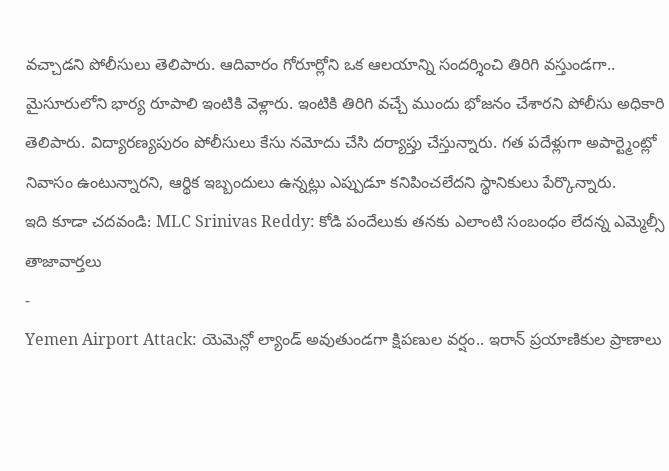వచ్చాడని పోలీసులు తెలిపారు. ఆదివారం గోరూర్లోని ఒక ఆలయాన్ని సందర్శించి తిరిగి వస్తుండగా.. మైసూరులోని భార్య రూపాలి ఇంటికి వెళ్లారు. ఇంటికి తిరిగి వచ్చే ముందు భోజనం చేశారని పోలీసు అధికారి తెలిపారు. విద్యారణ్యపురం పోలీసులు కేసు నమోదు చేసి దర్యాప్తు చేస్తున్నారు. గత పదేళ్లుగా అపార్ట్మెంట్లో నివాసం ఉంటున్నారని, ఆర్థిక ఇబ్బందులు ఉన్నట్లు ఎప్పుడూ కనిపించలేదని స్థానికులు పేర్కొన్నారు.
ఇది కూడా చదవండి: MLC Srinivas Reddy: కోడి పందేలుకు తనకు ఎలాంటి సంబంధం లేదన్న ఎమ్మెల్సీ
తాజావార్తలు
-
Yemen Airport Attack: యెమెన్లో ల్యాండ్ అవుతుండగా క్షిపణుల వర్షం.. ఇరాన్ ప్రయాణికుల ప్రాణాలు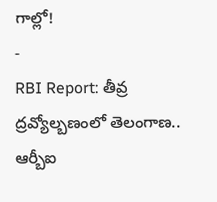గాల్లో!
-
RBI Report: తీవ్ర ద్రవ్యోల్బణంలో తెలంగాణ.. ఆర్బీఐ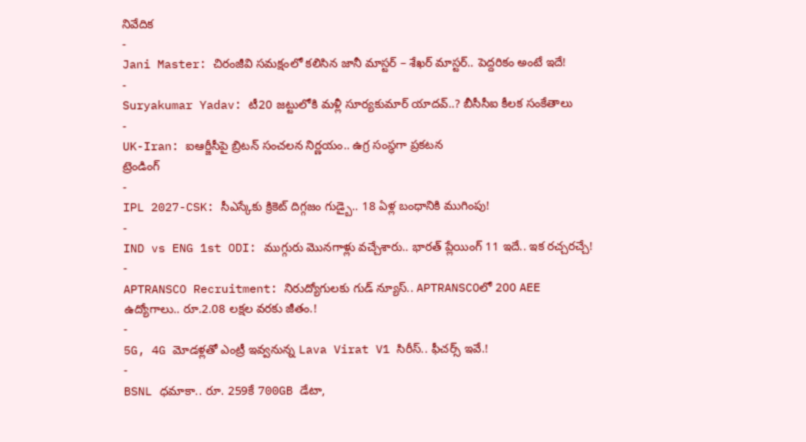నివేదిక
-
Jani Master: చిరంజీవి సమక్షంలో కలిసిన జానీ మాస్టర్ – శేఖర్ మాస్టర్.. పెద్దరికం అంటే ఇదే!
-
Suryakumar Yadav: టీ20 జట్టులోకి మళ్లీ సూర్యకుమార్ యాదవ్..? బీసీసీఐ కీలక సంకేతాలు
-
UK-Iran: ఐఆర్జీసీపై బ్రిటన్ సంచలన నిర్ణయం.. ఉగ్ర సంస్థగా ప్రకటన
ట్రెండింగ్
-
IPL 2027-CSK: సీఎస్కేకు క్రికెట్ దిగ్గజం గుడ్బై.. 18 ఏళ్ల బంధానికి ముగింపు!
-
IND vs ENG 1st ODI: ముగ్గురు మొనగాళ్లు వచ్చేశారు.. భారత్ ప్లేయింగ్ 11 ఇదే.. ఇక రచ్చరచ్చే!
-
APTRANSCO Recruitment: నిరుద్యోగులకు గుడ్ న్యూస్.. APTRANSCOలో 200 AEE ఉద్యోగాలు.. రూ.2.08 లక్షల వరకు జీతం.!
-
5G, 4G మోడళ్లతో ఎంట్రీ ఇవ్వనున్న Lava Virat V1 సిరీస్.. ఫీచర్స్ ఇవే.!
-
BSNL ధమాకా.. రూ. 259కే 700GB డేటా,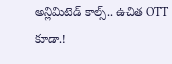అన్లిమిటెడ్ కాల్స్.. ఉచిత OTT కూడా.!